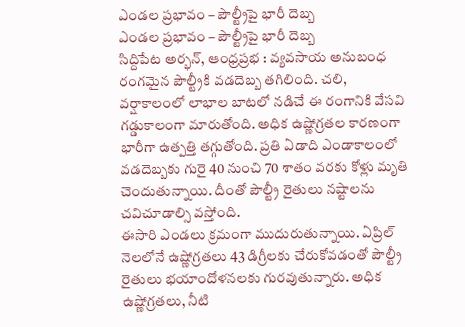ఎండల ప్రభావం – పౌల్ట్రీపై భారీ దెబ్బ
ఎండల ప్రభావం – పౌల్ట్రీపై భారీ దెబ్బ
సిద్దిపేట అర్భన్, ఆంధ్రప్రభ : వ్యవసాయ అనుబంధ రంగమైన పౌల్ట్రీకి వడదెబ్బ తగిలింది. చలి, వర్షాకాలంలో లాభాల బాటలో నడిచే ఈ రంగానికి వేసవి గడ్డుకాలంగా మారుతోంది. అధిక ఉష్ణోగ్రతల కారణంగా భారీగా ఉత్పత్తి తగ్గుతోంది. ప్రతి ఏడాది ఎండాకాలంలో వడదెబ్బకు గురై 40 నుంచి 70 శాతం వరకు కోళ్లు మృతి చెందుతున్నాయి. దీంతో పౌల్ట్రీ రైతులు నష్టాలను చవిచూడాల్సి వస్తోంది.
ఈసారి ఎండలు క్రమంగా ముదురుతున్నాయి. ఏప్రిల్ నెలలోనే ఉష్ణోగ్రతలు 43 డిగ్రీలకు చేరుకోవడంతో పౌల్ట్రీ రైతులు భయాందోళనలకు గురవుతున్నారు. అధిక ఉష్ణోగ్రతలు, నీటి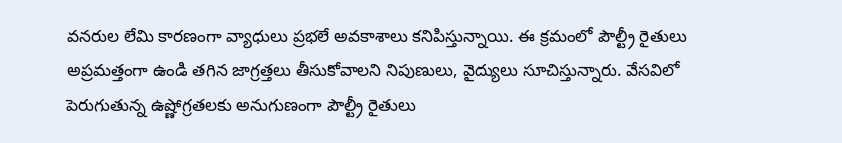వనరుల లేమి కారణంగా వ్యాధులు ప్రభలే అవకాశాలు కనిపిస్తున్నాయి. ఈ క్రమంలో పౌల్ట్రీ రైతులు అప్రమత్తంగా ఉండి తగిన జాగ్రత్తలు తీసుకోవాలని నిపుణులు, వైద్యులు సూచిస్తున్నారు. వేసవిలో పెరుగుతున్న ఉష్ణోగ్రతలకు అనుగుణంగా పౌల్ట్రీ రైతులు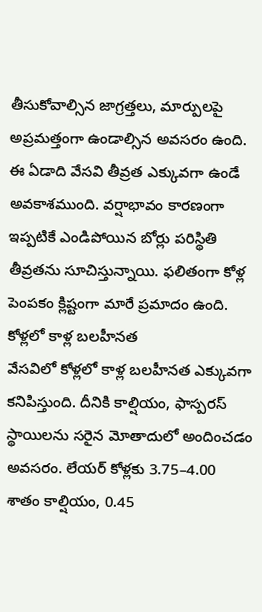తీసుకోవాల్సిన జాగ్రత్తలు, మార్పులపై అప్రమత్తంగా ఉండాల్సిన అవసరం ఉంది. ఈ ఏడాది వేసవి తీవ్రత ఎక్కువగా ఉండే అవకాశముంది. వర్షాభావం కారణంగా ఇప్పటికే ఎండిపోయిన బోర్లు పరిస్థితి తీవ్రతను సూచిస్తున్నాయి. ఫలితంగా కోళ్ల పెంపకం క్లిష్టంగా మారే ప్రమాదం ఉంది.
కోళ్లలో కాళ్ల బలహీనత
వేసవిలో కోళ్లలో కాళ్ల బలహీనత ఎక్కువగా కనిపిస్తుంది. దీనికి కాల్షియం, ఫాస్పరస్ స్థాయిలను సరైన మోతాదులో అందించడం అవసరం. లేయర్ కోళ్లకు 3.75–4.00 శాతం కాల్షియం, 0.45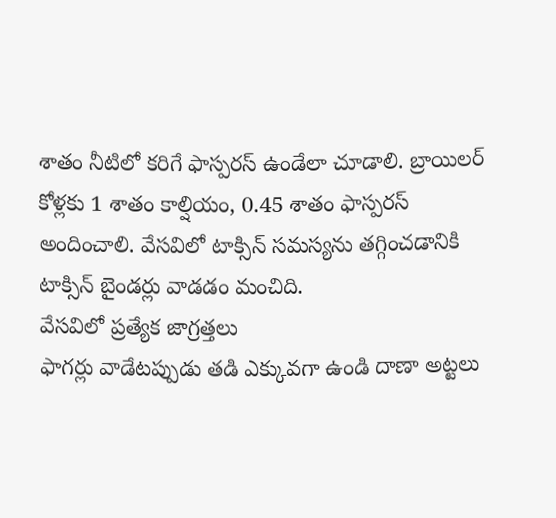శాతం నీటిలో కరిగే ఫాస్పరస్ ఉండేలా చూడాలి. బ్రాయిలర్ కోళ్లకు 1 శాతం కాల్షియం, 0.45 శాతం ఫాస్పరస్ అందించాలి. వేసవిలో టాక్సిన్ సమస్యను తగ్గించడానికి టాక్సిన్ బైండర్లు వాడడం మంచిది.
వేసవిలో ప్రత్యేక జాగ్రత్తలు
ఫాగర్లు వాడేటప్పుడు తడి ఎక్కువగా ఉండి దాణా అట్టలు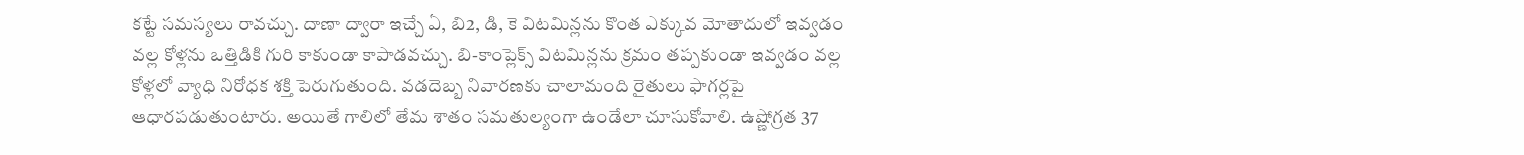కట్టే సమస్యలు రావచ్చు. దాణా ద్వారా ఇచ్చే ఏ, బి2, డి, కె విటమిన్లను కొంత ఎక్కువ మోతాదులో ఇవ్వడం వల్ల కోళ్లను ఒత్తిడికి గురి కాకుండా కాపాడవచ్చు. బి-కాంప్లెక్స్ విటమిన్లను క్రమం తప్పకుండా ఇవ్వడం వల్ల కోళ్లలో వ్యాధి నిరోధక శక్తి పెరుగుతుంది. వడదెబ్బ నివారణకు చాలామంది రైతులు ఫాగర్లపై ఆధారపడుతుంటారు. అయితే గాలిలో తేమ శాతం సమతుల్యంగా ఉండేలా చూసుకోవాలి. ఉష్ణోగ్రత 37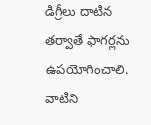డిగ్రీలు దాటిన తర్వాతే ఫాగర్లను ఉపయోగించాలి. వాటిని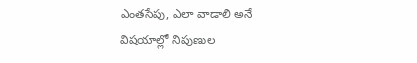ఎంతసేపు, ఎలా వాడాలి అనే విషయాల్లో నిపుణుల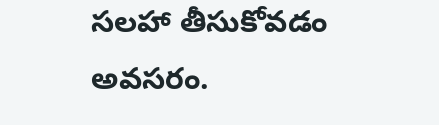సలహా తీసుకోవడం అవసరం.